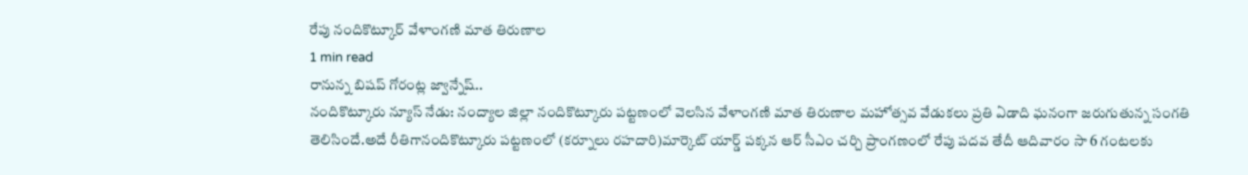రేపు నందికొట్కూర్ వేళాంగణి మాత తిరుణాల
1 min read
రానున్న బిషప్ గోరంట్ల జ్వాన్నేష్..
నందికొట్కూరు న్యూస్ నేడు: నంద్యాల జిల్లా నందికొట్కూరు పట్టణంలో వెలసిన వేళాంగణి మాత తిరుణాల మహోత్సవ వేడుకలు ప్రతి ఏడాది ఘనంగా జరుగుతున్న సంగతి తెలిసిందే.అదే రీతిగానందికొట్కూరు పట్టణంలో (కర్నూలు రహదారి)మార్కెట్ యార్డ్ పక్కన ఆర్ సీఎం చర్చి ప్రాంగణంలో రేపు పదవ తేదీ ఆదివారం సా 6 గంటలకు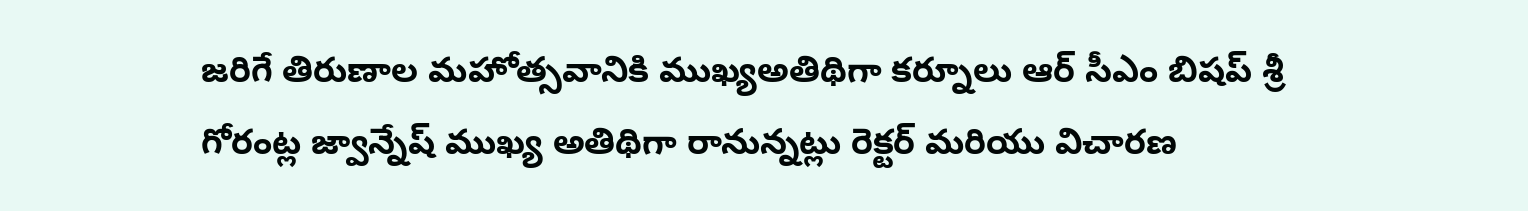జరిగే తిరుణాల మహోత్సవానికి ముఖ్యఅతిథిగా కర్నూలు ఆర్ సీఎం బిషప్ శ్రీ గోరంట్ల జ్వాన్నేష్ ముఖ్య అతిథిగా రానున్నట్లు రెక్టర్ మరియు విచారణ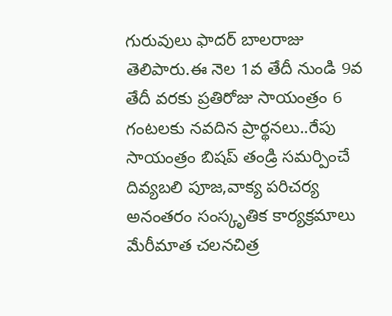గురువులు ఫాదర్ బాలరాజు తెలిపారు.ఈ నెల 1వ తేదీ నుండి 9వ తేదీ వరకు ప్రతిరోజు సాయంత్రం 6 గంటలకు నవదిన ప్రార్థనలు..రేపు సాయంత్రం బిషప్ తండ్రి సమర్పించే దివ్యబలి పూజ,వాక్య పరిచర్య అనంతరం సంస్కృతిక కార్యక్రమాలు మేరీమాత చలనచిత్ర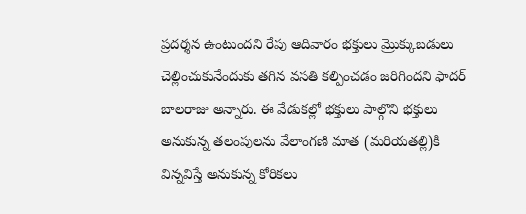ప్రదర్శన ఉంటుందని రేపు ఆదివారం భక్తులు మ్రొక్కుబడులు చెల్లించుకునేందుకు తగిన వసతి కల్పించడం జరిగిందని ఫాదర్ బాలరాజు అన్నారు. ఈ వేడుకల్లో భక్తులు పాల్గొని భక్తులు అనుకున్న తలంపులను వేలాంగణి మాత (మరియతల్లి)కి విన్నవిస్తే అనుకున్న కోరికలు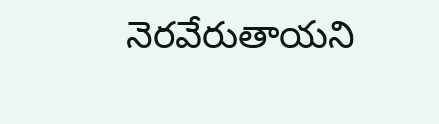నెరవేరుతాయని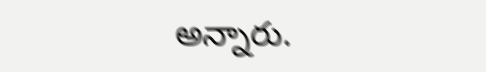అన్నారు.